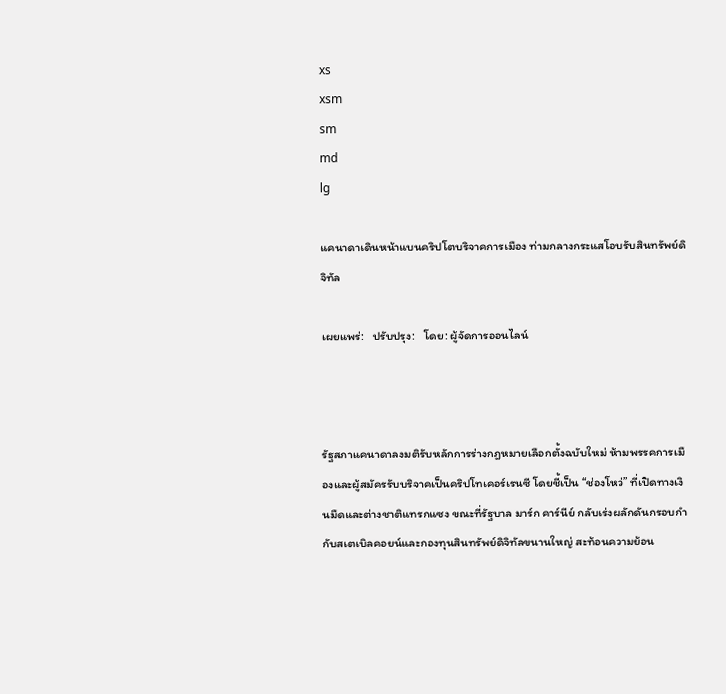xs
xsm
sm
md
lg

แคนาดาเดินหน้าแบนคริปโตบริจาคการเมือง ท่ามกลางกระแสโอบรับสินทรัพย์ดิจิทัล

เผยแพร่:   ปรับปรุง:   โดย: ผู้จัดการออนไลน์



รัฐสภาแคนาดาลงมติรับหลักการร่างกฎหมายเลือกตั้งฉบับใหม่ ห้ามพรรคการเมืองและผู้สมัครรับบริจาคเป็นคริปโทเคอร์เรนซี โดยชี้เป็น “ช่องโหว่” ที่เปิดทางเงินมืดและต่างชาติแทรกแซง ขณะที่รัฐบาล มาร์ก คาร์นีย์ กลับเร่งผลักดันกรอบกำกับสเตเบิลคอยน์และกองทุนสินทรัพย์ดิจิทัลขนานใหญ่ สะท้อนความย้อน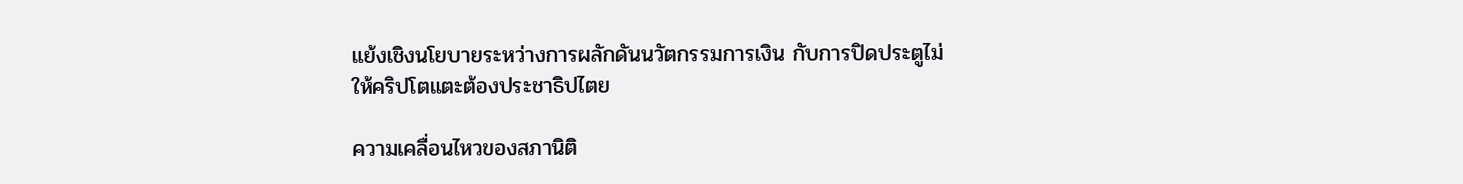แย้งเชิงนโยบายระหว่างการผลักดันนวัตกรรมการเงิน กับการปิดประตูไม่ให้คริปโตแตะต้องประชาธิปไตย

ความเคลื่อนไหวของสภานิติ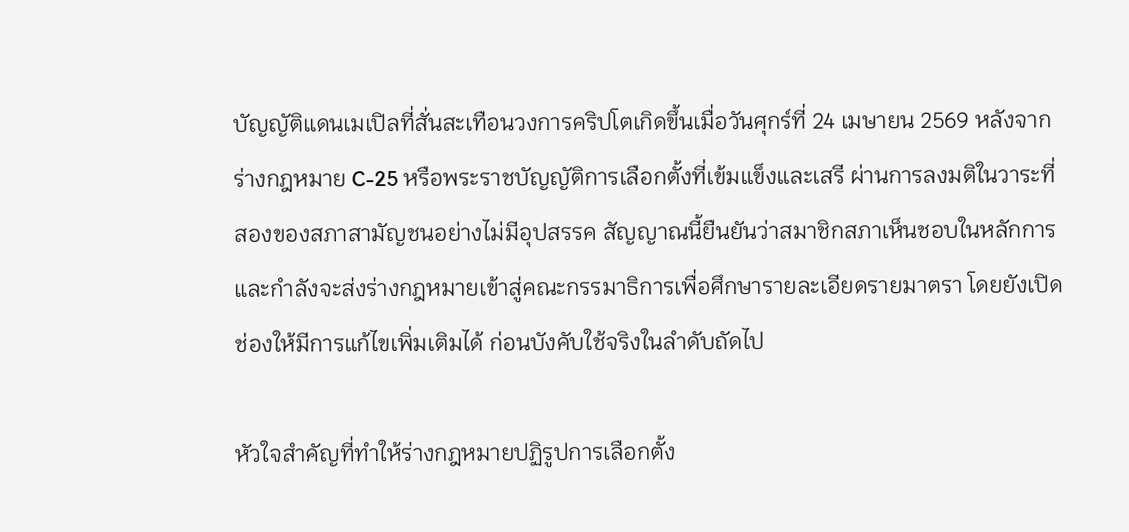บัญญัติแดนเมเปิลที่สั่นสะเทือนวงการคริปโตเกิดขึ้นเมื่อวันศุกร์ที่ 24 เมษายน 2569 หลังจากร่างกฎหมาย C-25 หรือพระราชบัญญัติการเลือกตั้งที่เข้มแข็งและเสรี ผ่านการลงมติในวาระที่สองของสภาสามัญชนอย่างไม่มีอุปสรรค สัญญาณนี้ยืนยันว่าสมาชิกสภาเห็นชอบในหลักการ และกำลังจะส่งร่างกฎหมายเข้าสู่คณะกรรมาธิการเพื่อศึกษารายละเอียดรายมาตรา โดยยังเปิดช่องให้มีการแก้ไขเพิ่มเติมได้ ก่อนบังคับใช้จริงในลำดับถัดไป

หัวใจสำคัญที่ทำให้ร่างกฎหมายปฏิรูปการเลือกตั้ง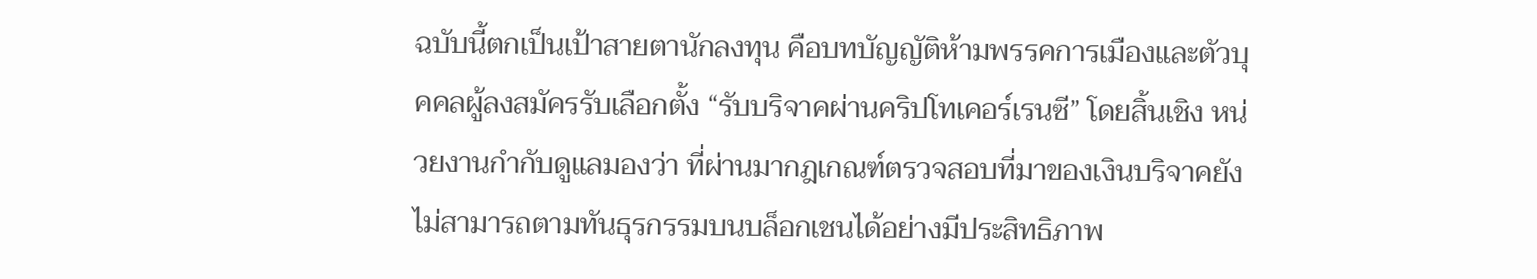ฉบับนี้ตกเป็นเป้าสายตานักลงทุน คือบทบัญญัติห้ามพรรคการเมืองและตัวบุคคลผู้ลงสมัครรับเลือกตั้ง “รับบริจาคผ่านคริปโทเคอร์เรนซี” โดยสิ้นเชิง หน่วยงานกำกับดูแลมองว่า ที่ผ่านมากฎเกณฑ์ตรวจสอบที่มาของเงินบริจาคยังไม่สามารถตามทันธุรกรรมบนบล็อกเชนได้อย่างมีประสิทธิภาพ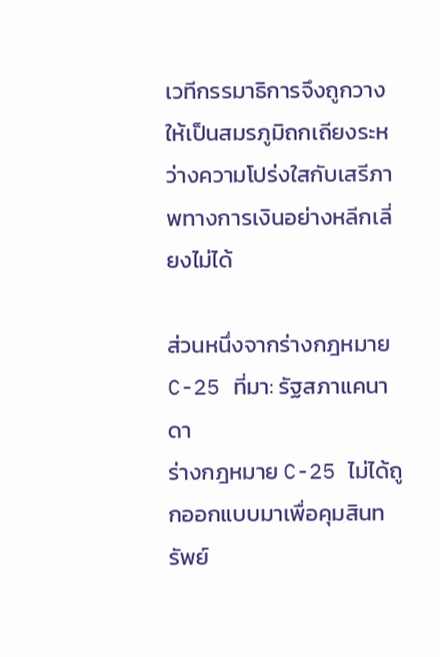เวทีกรรมาธิการจึงถูกวางให้เป็นสมรภูมิถกเถียงระหว่างความโปร่งใสกับเสรีภาพทางการเงินอย่างหลีกเลี่ยงไม่ได้

ส่วนหนึ่งจากร่างกฎหมาย C-25 ที่มา: รัฐสภาแคนาดา
ร่างกฎหมาย C-25 ไม่ได้ถูกออกแบบมาเพื่อคุมสินทรัพย์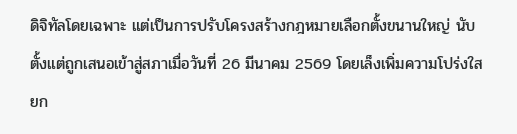ดิจิทัลโดยเฉพาะ แต่เป็นการปรับโครงสร้างกฎหมายเลือกตั้งขนานใหญ่ นับตั้งแต่ถูกเสนอเข้าสู่สภาเมื่อวันที่ 26 มีนาคม 2569 โดยเล็งเพิ่มความโปร่งใส ยก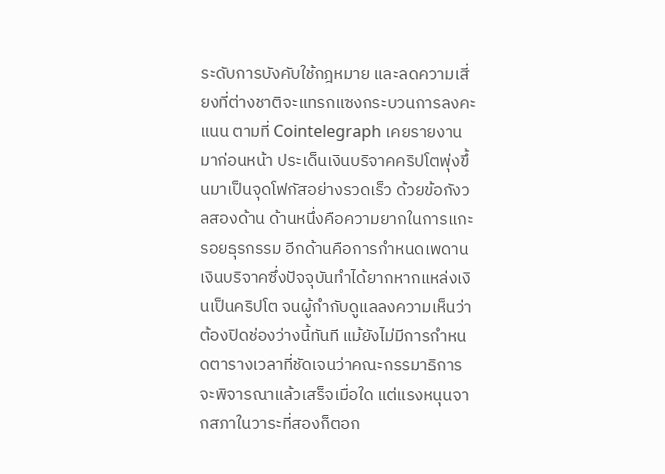ระดับการบังคับใช้กฎหมาย และลดความเสี่ยงที่ต่างชาติจะแทรกแซงกระบวนการลงคะแนน ตามที่ Cointelegraph เคยรายงานมาก่อนหน้า ประเด็นเงินบริจาคคริปโตพุ่งขึ้นมาเป็นจุดโฟกัสอย่างรวดเร็ว ด้วยข้อกังวลสองด้าน ด้านหนึ่งคือความยากในการแกะรอยธุรกรรม อีกด้านคือการกำหนดเพดานเงินบริจาคซึ่งปัจจุบันทำได้ยากหากแหล่งเงินเป็นคริปโต จนผู้กำกับดูแลลงความเห็นว่าต้องปิดช่องว่างนี้ทันที แม้ยังไม่มีการกำหนดตารางเวลาที่ชัดเจนว่าคณะกรรมาธิการจะพิจารณาแล้วเสร็จเมื่อใด แต่แรงหนุนจากสภาในวาระที่สองก็ตอก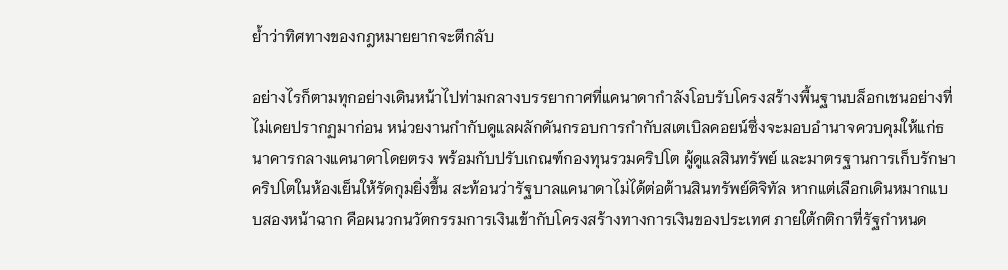ย้ำว่าทิศทางของกฎหมายยากจะตีกลับ

อย่างไรก็ตามทุกอย่างเดินหน้าไปท่ามกลางบรรยากาศที่แคนาดากำลังโอบรับโครงสร้างพื้นฐานบล็อกเชนอย่างที่ไม่เคยปรากฏมาก่อน หน่วยงานกำกับดูแลผลักดันกรอบการกำกับสเตเบิลคอยน์ซึ่งจะมอบอำนาจควบคุมให้แก่ธนาคารกลางแคนาดาโดยตรง พร้อมกับปรับเกณฑ์กองทุนรวมคริปโต ผู้ดูแลสินทรัพย์ และมาตรฐานการเก็บรักษาคริปโตในห้องเย็นให้รัดกุมยิ่งขึ้น สะท้อนว่ารัฐบาลแคนาดาไม่ได้ต่อต้านสินทรัพย์ดิจิทัล หากแต่เลือกเดินหมากแบบสองหน้าฉาก คือผนวกนวัตกรรมการเงินเข้ากับโครงสร้างทางการเงินของประเทศ ภายใต้กติกาที่รัฐกำหนด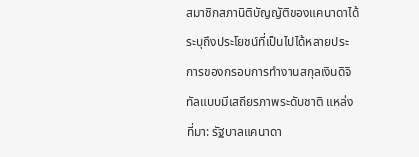สมาชิกสภานิติบัญญัติของแคนาดาได้ระบุถึงประโยชน์ที่เป็นไปได้หลายประการของกรอบการทำงานสกุลเงินดิจิทัลแบบมีเสถียรภาพระดับชาติ แหล่งที่มา: รัฐบาลแคนาดา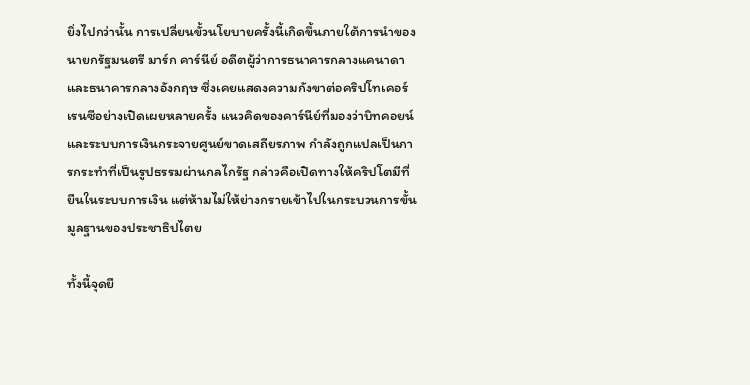ยิ่งไปกว่านั้น การเปลี่ยนขั้วนโยบายครั้งนี้เกิดขึ้นภายใต้การนำของนายกรัฐมนตรี มาร์ก คาร์นีย์ อดีตผู้ว่าการธนาคารกลางแคนาดาและธนาคารกลางอังกฤษ ซึ่งเคยแสดงความกังขาต่อคริปโทเคอร์เรนซีอย่างเปิดเผยหลายครั้ง แนวคิดของคาร์นีย์ที่มองว่าบิทคอยน์และระบบการเงินกระจายศูนย์ขาดเสถียรภาพ กำลังถูกแปลเป็นการกระทำที่เป็นรูปธรรมผ่านกลไกรัฐ กล่าวคือเปิดทางให้คริปโตมีที่ยืนในระบบการเงิน แต่ห้ามไม่ให้ย่างกรายเข้าไปในกระบวนการขั้นมูลฐานของประชาธิปไตย

ทั้งนี้จุดยื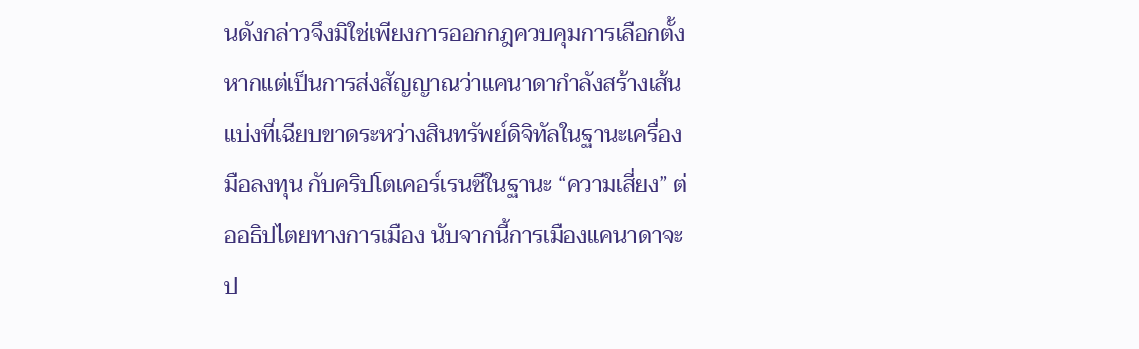นดังกล่าวจึงมิใช่เพียงการออกกฎควบคุมการเลือกตั้ง หากแต่เป็นการส่งสัญญาณว่าแคนาดากำลังสร้างเส้นแบ่งที่เฉียบขาดระหว่างสินทรัพย์ดิจิทัลในฐานะเครื่องมือลงทุน กับคริปโตเคอร์เรนซีในฐานะ “ความเสี่ยง” ต่ออธิปไตยทางการเมือง นับจากนี้การเมืองแคนาดาจะป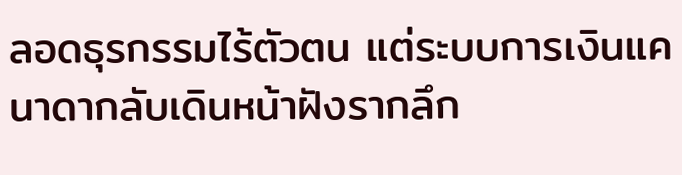ลอดธุรกรรมไร้ตัวตน แต่ระบบการเงินแคนาดากลับเดินหน้าฝังรากลึก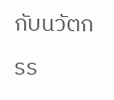กับนวัตกรร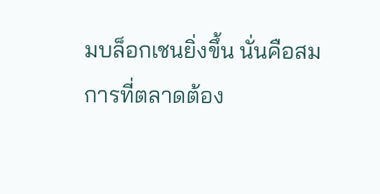มบล็อกเชนยิ่งขึ้น นั่นคือสมการที่ตลาดต้อง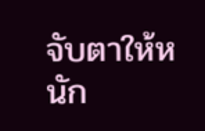จับตาให้หนัก